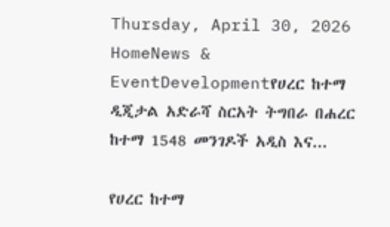Thursday, April 30, 2026
HomeNews & EventDevelopmentየሀረር ከተማ ዲጂታል አድራሻ ስርአት ትግበራ በሐረር ከተማ 1548 መንገዶች አዲስ እና...

የሀረር ከተማ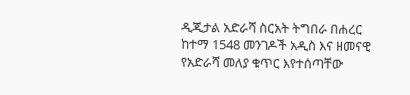ዲጂታል አድራሻ ስርአት ትግበራ በሐረር ከተማ 1548 መንገዶች አዲስ እና ዘመናዊ የአድራሻ መለያ ቁጥር እየተሰጣቸው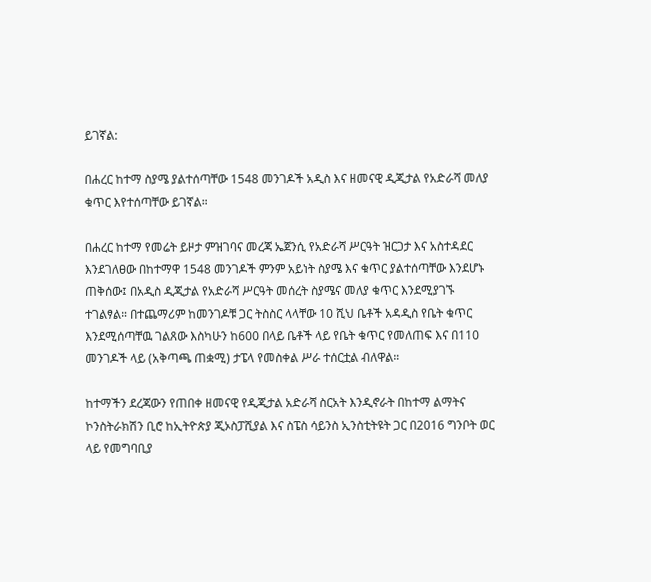ይገኛል:

በሐረር ከተማ ስያሜ ያልተሰጣቸው 1548 መንገዶች አዲስ እና ዘመናዊ ዲጂታል የአድራሻ መለያ ቁጥር እየተሰጣቸው ይገኛል።

በሐረር ከተማ የመሬት ይዞታ ምዝገባና መረጃ ኤጀንሲ የአድራሻ ሥርዓት ዝርጋታ እና አስተዳደር እንደገለፀው በከተማዋ 1548 መንገዶች ምንም አይነት ስያሜ እና ቁጥር ያልተሰጣቸው እንደሆኑ ጠቅሰው፤ በአዲስ ዲጂታል የአድራሻ ሥርዓት መሰረት ስያሜና መለያ ቁጥር እንደሚያገኙ ተገልፃል። በተጨማሪም ከመንገዶቹ ጋር ትስስር ላላቸው 10 ሺህ ቤቶች አዳዲስ የቤት ቁጥር እንደሚሰጣቸዉ ገልጸው እስካሁን ከ600 በላይ ቤቶች ላይ የቤት ቁጥር የመለጠፍ እና በ110 መንገዶች ላይ (አቅጣጫ ጠቋሚ) ታፔላ የመስቀል ሥራ ተሰርቷል ብለዋል።

ከተማችን ደረጃውን የጠበቀ ዘመናዊ የዲጂታል አድራሻ ስርአት እንዲኖራት በከተማ ልማትና ኮንስትራክሽን ቢሮ ከኢትዮጵያ ጂኦስፓሺያል እና ስፔስ ሳይንስ ኢንስቲትዩት ጋር በ2016 ግንቦት ወር ላይ የመግባቢያ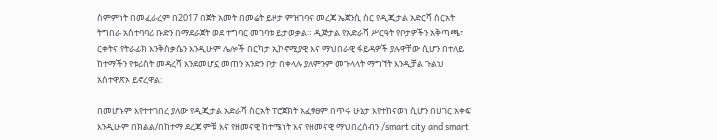ስምምነት በመፈራረም በ2017 በጀት አመት በመሬት ይዞታ ምዝገባና መረጃ ኤጀንሲ ስር የዲጂታል አድርሻ ስርአት ትግበራ አስተባባሪ ቡድን በማደራጀት ወደ ተግባር መገባቱ ይታወቃል። ዲጅታል የአድራሻ ሥርዓት የቦታዎችን አቅጣጫ፣ ርቀትና የትራፊክ እንቅስቃሴን እንዲሁም ሌሎች በርካታ ኢኮኖሚያዊ እና ማህበራዊ ፋይዳዎች ያሉዋቸው ሲሆን በተለይ ከተማችን የቱሪስት መዳረሻ እንደመሆኗ መጠን አንድን ቦታ በቀላሉ ያለምንም መጉላላት ማግኘት እንዲቻል ጉልህ አስተዋጽኦ ይኖረዋል:

በመሆኑም እየተተገበረ ያለው የዲጂታል አድራሻ ስርአት ፐሮጀክት አፈፃፀም በጥሩ ሁኔታ እየተከናወነ ሲሆን በሀገር አቀፍ እንዲሁም በክልል/በከተማ ደረጃ ምቹ እና የዘመናዊ ከተሜነት እና የዘመናዊ ማህበረሰብን /smart city and smart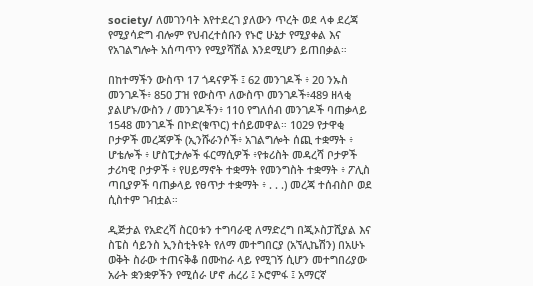society/ ለመገንባት እየተደረገ ያለውን ጥረት ወደ ላቀ ደረጃ የሚያሳድግ ብሎም የህብረተሰቡን የኑሮ ሁኔታ የሚያቀል እና የአገልግሎት አሰጣጥን የሚያሻሽል እንደሚሆን ይጠበቃል።

በከተማችን ውስጥ 17 ጎዳናዎች ፤ 62 መንገዶች ፥ 20 ንኡስ መንገዶች፥ 850 ፓዝ የውስጥ ለውስጥ መንገዶች፥489 ዘላቂ ያልሆኑ/ውስን / መንገዶችን፥ 110 የግለሰብ መንገዶች ባጠቃላይ 1548 መንገዶች በኮድ(ቁጥር) ተሰይመዋል። 1029 የታዋቂ ቦታዎች መረጃዎች (ኢንሹራንሶች፥ አገልግሎት ሰጪ ተቋማት ፥ ሆቴሎች ፥ ሆስፒታሎች ፋርማሲዎች ፥የቱሪስት መዳረሻ ቦታዎች ታሪካዊ ቦታዎች ፥ የሀይማኖት ተቋማት የመንግስት ተቋማት ፥ ፖሊስ ጣቢያዎች ባጠቃላይ የፀጥታ ተቋማት ፥ . . .) መረጃ ተሰብስቦ ወደ ሲስተም ገብቷል።

ዲጅታል የአድረሻ ስርዐቱን ተግባራዊ ለማድረግ በጂኦስፓሺያል እና ስፔስ ሳይንስ ኢንስቲትዩት የለማ መተግበርያ (አኘሊኬሽን) በአሁኑ ወቅት ስራው ተጠናቅቆ በሙከራ ላይ የሚገኝ ሲሆን መተግበሪያው አራት ቋንቋዎችን የሚሰራ ሆኖ ሐረሪ ፤ ኦሮምፋ ፤ አማርኛ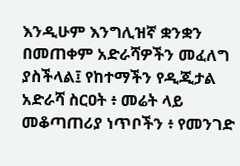እንዲሁም እንግሊዝኛ ቋንቋን በመጠቀም አድራሻዎችን መፈለግ ያስችላል፤ የከተማችን የዲጂታል አድራሻ ስርዐት ፥ መሬት ላይ መቆጣጠሪያ ነጥቦችን ፥ የመንገድ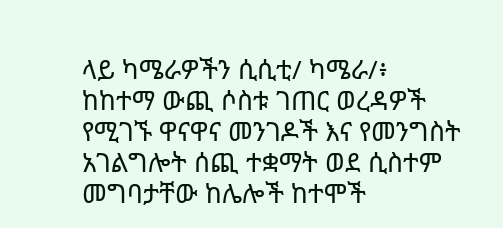ላይ ካሜራዎችን ሲሲቲ/ ካሜራ/፥ ከከተማ ውጪ ሶስቱ ገጠር ወረዳዎች የሚገኙ ዋናዋና መንገዶች እና የመንግስት አገልግሎት ሰጪ ተቋማት ወደ ሲስተም መግባታቸው ከሌሎች ከተሞች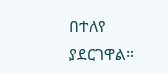በተለየ ያደርገዋል።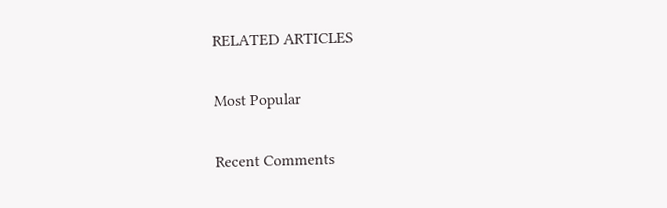RELATED ARTICLES

Most Popular

Recent Comments